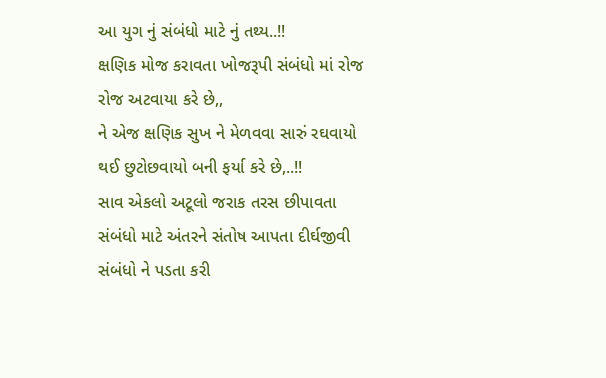આ યુગ નું સંબંધો માટે નું તથ્ય..!!
ક્ષણિક મોજ કરાવતા ખોજરૂપી સંબંધો માં રોજ રોજ અટવાયા કરે છે,,
ને એજ ક્ષણિક સુખ ને મેળવવા સારું રઘવાયો થઈ છુટોછવાયો બની ફર્યા કરે છે,..!!
સાવ એકલો અટૂલો જરાક તરસ છીપાવતા સંબંધો માટે અંતરને સંતોષ આપતા દીર્ઘજીવી સંબંધો ને પડતા કરી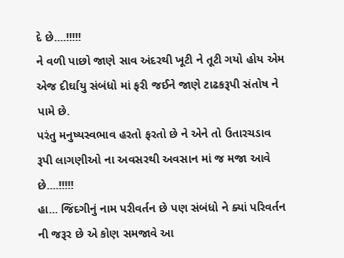દે છે....!!!!!
ને વળી પાછો જાણે સાવ અંદરથી ખૂટી ને તૂટી ગયો હોય એમ એજ દીર્ઘાયુ સંબંધો માં ફરી જઈને જાણે ટાઢકરૂપી સંતોષ ને પામે છે.
પરંતુ મનુષ્યસ્વભાવ હરતો ફરતો છે ને એને તો ઉતારચડાવ રૂપી લાગણીઓ ના અવસરથી અવસાન માં જ મજા આવે છે....!!!!!
હા... જિંદગીનું નામ પરીવર્તન છે પણ સંબંધો ને ક્યાં પરિવર્તન ની જરૂર છે એ કોણ સમજાવે આ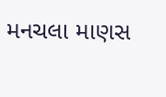મનચલા માણસ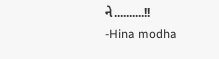ને..........!!
-Hina modha